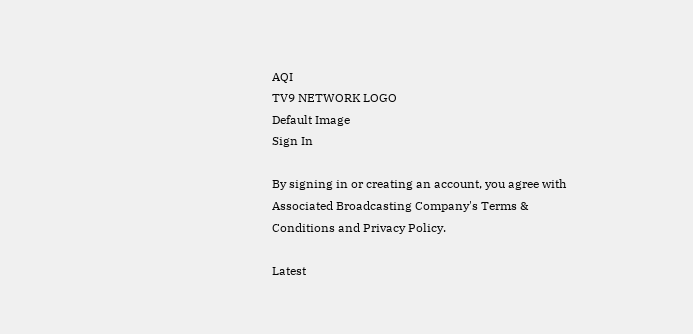AQI
TV9 NETWORK LOGO
Default Image
Sign In

By signing in or creating an account, you agree with Associated Broadcasting Company's Terms & Conditions and Privacy Policy.

Latest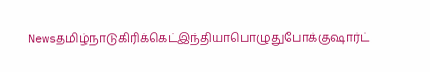Newsதமிழ்நாடுகிரிக்கெட்இந்தியாபொழுதுபோக்குஷார்ட்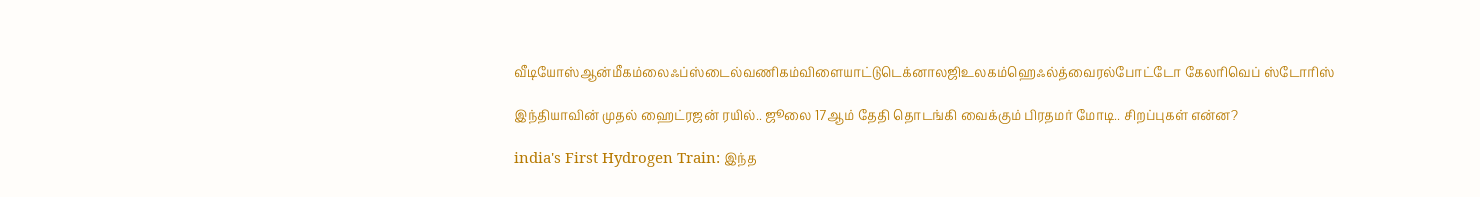வீடியோஸ்ஆன்மீகம்லைஃப்ஸ்டைல்வணிகம்விளையாட்டுடெக்னாலஜிஉலகம்ஹெஃல்த்வைரல்போட்டோ கேலரிவெப் ஸ்டோரிஸ்

இந்தியாவின் முதல் ஹைட்ரஜன் ரயில்.. ஜூலை 17ஆம் தேதி தொடங்கி வைக்கும் பிரதமர் மோடி.. சிறப்புகள் என்ன?

india's First Hydrogen Train: இந்த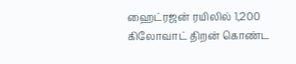ஹைட்ரஜன் ரயிலில் 1,200 கிலோவாட் திறன் கொண்ட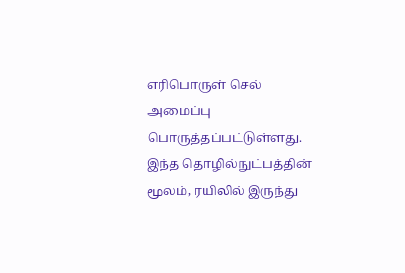எரிபொருள் செல் அமைப்பு பொருத்தப்பட்டுள்ளது. இந்த தொழில்நுட்பத்தின் மூலம், ரயிலில் இருந்து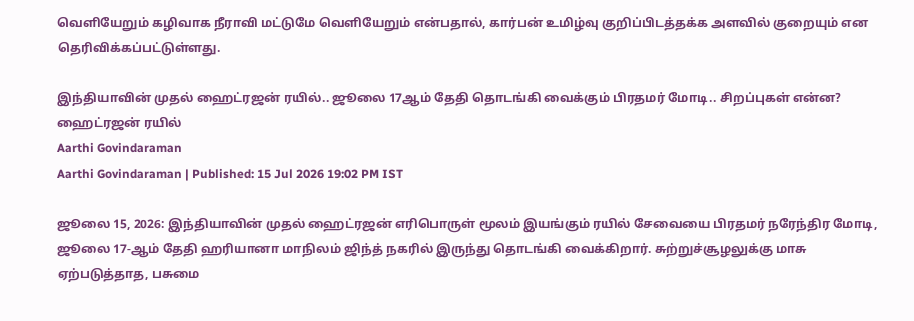வெளியேறும் கழிவாக நீராவி மட்டுமே வெளியேறும் என்பதால், கார்பன் உமிழ்வு குறிப்பிடத்தக்க அளவில் குறையும் என தெரிவிக்கப்பட்டுள்ளது.

இந்தியாவின் முதல் ஹைட்ரஜன் ரயில்.. ஜூலை 17ஆம் தேதி தொடங்கி வைக்கும் பிரதமர் மோடி.. சிறப்புகள் என்ன?
ஹைட்ரஜன் ரயில்
Aarthi Govindaraman
Aarthi Govindaraman | Published: 15 Jul 2026 19:02 PM IST

ஜூலை 15, 2026: இந்தியாவின் முதல் ஹைட்ரஜன் எரிபொருள் மூலம் இயங்கும் ரயில் சேவையை பிரதமர் நரேந்திர மோடி, ஜூலை 17-ஆம் தேதி ஹரியானா மாநிலம் ஜிந்த் நகரில் இருந்து தொடங்கி வைக்கிறார். சுற்றுச்சூழலுக்கு மாசு ஏற்படுத்தாத, பசுமை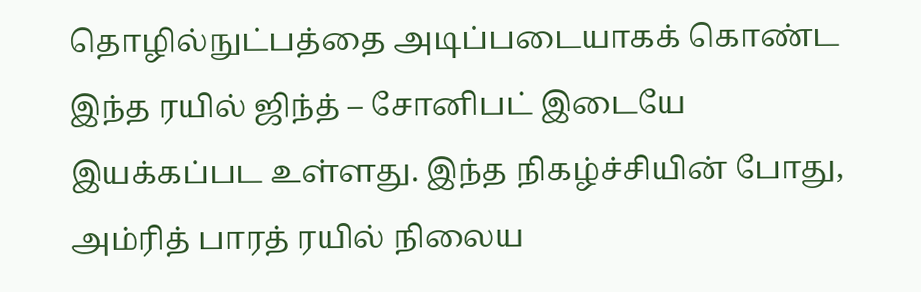தொழில்நுட்பத்தை அடிப்படையாகக் கொண்ட இந்த ரயில் ஜிந்த் – சோனிபட் இடையே இயக்கப்பட உள்ளது. இந்த நிகழ்ச்சியின் போது, அம்ரித் பாரத் ரயில் நிலைய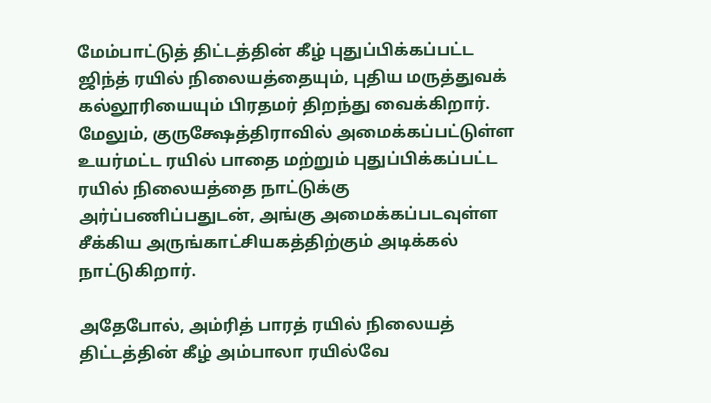மேம்பாட்டுத் திட்டத்தின் கீழ் புதுப்பிக்கப்பட்ட ஜிந்த் ரயில் நிலையத்தையும், புதிய மருத்துவக் கல்லூரியையும் பிரதமர் திறந்து வைக்கிறார். மேலும், குருக்ஷேத்திராவில் அமைக்கப்பட்டுள்ள உயர்மட்ட ரயில் பாதை மற்றும் புதுப்பிக்கப்பட்ட ரயில் நிலையத்தை நாட்டுக்கு அர்ப்பணிப்பதுடன், அங்கு அமைக்கப்படவுள்ள சீக்கிய அருங்காட்சியகத்திற்கும் அடிக்கல் நாட்டுகிறார்.

அதேபோல், அம்ரித் பாரத் ரயில் நிலையத் திட்டத்தின் கீழ் அம்பாலா ரயில்வே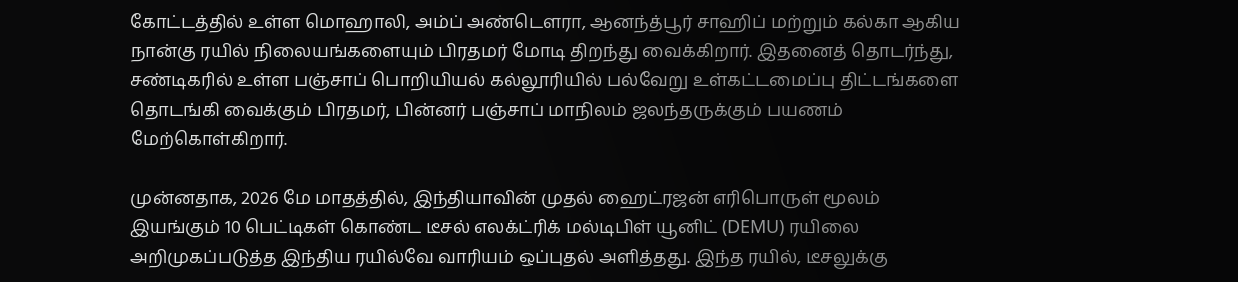கோட்டத்தில் உள்ள மொஹாலி, அம்ப் அண்டௌரா, ஆனந்த்பூர் சாஹிப் மற்றும் கல்கா ஆகிய நான்கு ரயில் நிலையங்களையும் பிரதமர் மோடி திறந்து வைக்கிறார். இதனைத் தொடர்ந்து, சண்டிகரில் உள்ள பஞ்சாப் பொறியியல் கல்லூரியில் பல்வேறு உள்கட்டமைப்பு திட்டங்களை தொடங்கி வைக்கும் பிரதமர், பின்னர் பஞ்சாப் மாநிலம் ஜலந்தருக்கும் பயணம் மேற்கொள்கிறார்.

முன்னதாக, 2026 மே மாதத்தில், இந்தியாவின் முதல் ஹைட்ரஜன் எரிபொருள் மூலம் இயங்கும் 10 பெட்டிகள் கொண்ட டீசல் எலக்ட்ரிக் மல்டிபிள் யூனிட் (DEMU) ரயிலை அறிமுகப்படுத்த இந்திய ரயில்வே வாரியம் ஒப்புதல் அளித்தது. இந்த ரயில், டீசலுக்கு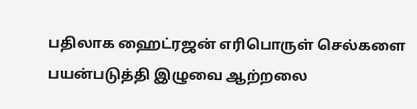பதிலாக ஹைட்ரஜன் எரிபொருள் செல்களை பயன்படுத்தி இழுவை ஆற்றலை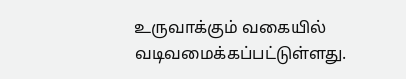உருவாக்கும் வகையில் வடிவமைக்கப்பட்டுள்ளது.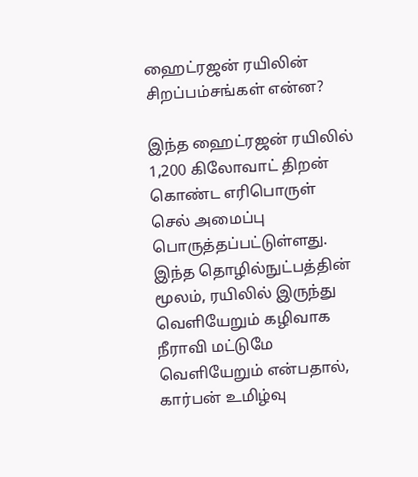ஹைட்ரஜன் ரயிலின் சிறப்பம்சங்கள் என்ன?

இந்த ஹைட்ரஜன் ரயிலில் 1,200 கிலோவாட் திறன் கொண்ட எரிபொருள் செல் அமைப்பு பொருத்தப்பட்டுள்ளது. இந்த தொழில்நுட்பத்தின் மூலம், ரயிலில் இருந்து வெளியேறும் கழிவாக நீராவி மட்டுமே வெளியேறும் என்பதால், கார்பன் உமிழ்வு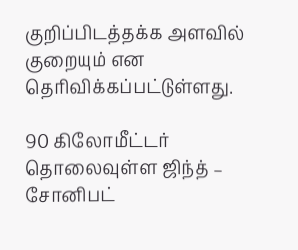குறிப்பிடத்தக்க அளவில் குறையும் என தெரிவிக்கப்பட்டுள்ளது.

90 கிலோமீட்டர் தொலைவுள்ள ஜிந்த் – சோனிபட்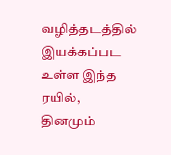வழித்தடத்தில் இயக்கப்பட உள்ள இந்த ரயில், தினமும்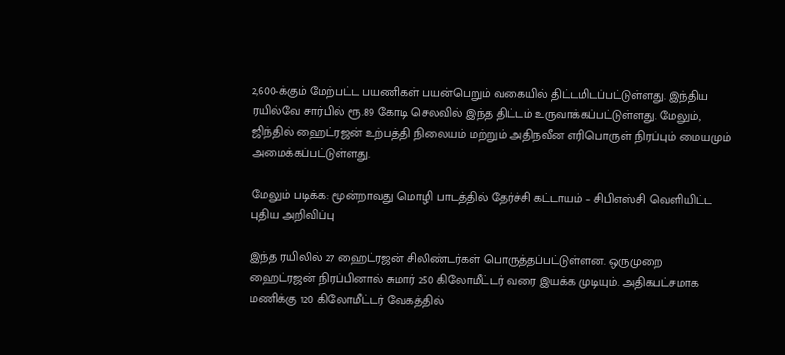2,600-க்கும் மேற்பட்ட பயணிகள் பயன்பெறும் வகையில் திட்டமிடப்பட்டுள்ளது. இந்திய ரயில்வே சார்பில் ரூ.89 கோடி செலவில் இந்த திட்டம் உருவாக்கப்பட்டுள்ளது. மேலும், ஜிந்தில் ஹைட்ரஜன் உற்பத்தி நிலையம் மற்றும் அதிநவீன எரிபொருள் நிரப்பும் மையமும் அமைக்கப்பட்டுள்ளது.

மேலும் படிக்க: மூன்றாவது மொழி பாடத்தில் தேர்ச்சி கட்டாயம் – சிபிஎஸ்சி வெளியிட்ட புதிய அறிவிப்பு

இந்த ரயிலில் 27 ஹைட்ரஜன் சிலிண்டர்கள் பொருத்தப்பட்டுள்ளன. ஒருமுறை ஹைட்ரஜன் நிரப்பினால் சுமார் 250 கிலோமீட்டர் வரை இயக்க முடியும். அதிகபட்சமாக மணிக்கு 120 கிலோமீட்டர் வேகத்தில்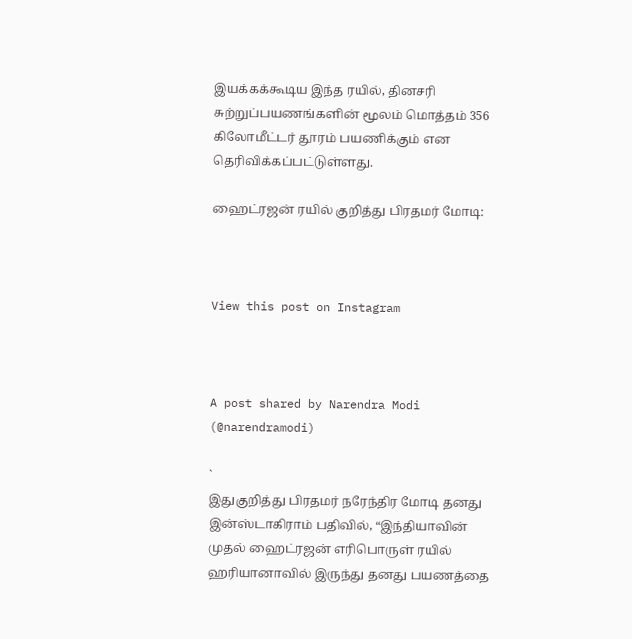இயக்கக்கூடிய இந்த ரயில், தினசரி சுற்றுப்பயணங்களின் மூலம் மொத்தம் 356 கிலோமீட்டர் தூரம் பயணிக்கும் என தெரிவிக்கப்பட்டுள்ளது.

ஹைட்ரஜன் ரயில் குறித்து பிரதமர் மோடி:



View this post on Instagram



A post shared by Narendra Modi (@narendramodi)

`
இதுகுறித்து பிரதமர் நரேந்திர மோடி தனது இன்ஸ்டாகிராம் பதிவில், “இந்தியாவின் முதல் ஹைட்ரஜன் எரிபொருள் ரயில் ஹரியானாவில் இருந்து தனது பயணத்தை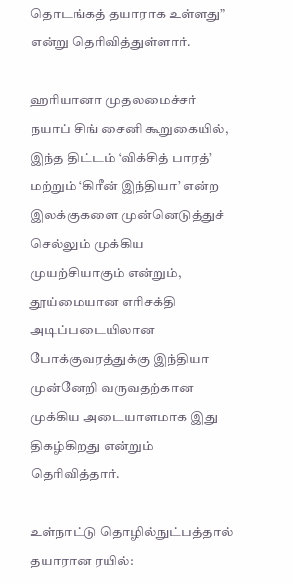தொடங்கத் தயாராக உள்ளது” என்று தெரிவித்துள்ளார்.

ஹரியானா முதலமைச்சர் நயாப் சிங் சைனி கூறுகையில், இந்த திட்டம் ‘விக்சித் பாரத்’ மற்றும் ‘கிரீன் இந்தியா’ என்ற இலக்குகளை முன்னெடுத்துச் செல்லும் முக்கிய முயற்சியாகும் என்றும், தூய்மையான எரிசக்தி அடிப்படையிலான போக்குவரத்துக்கு இந்தியா முன்னேறி வருவதற்கான முக்கிய அடையாளமாக இது திகழ்கிறது என்றும் தெரிவித்தார்.

உள்நாட்டு தொழில்நுட்பத்தால் தயாரான ரயில்: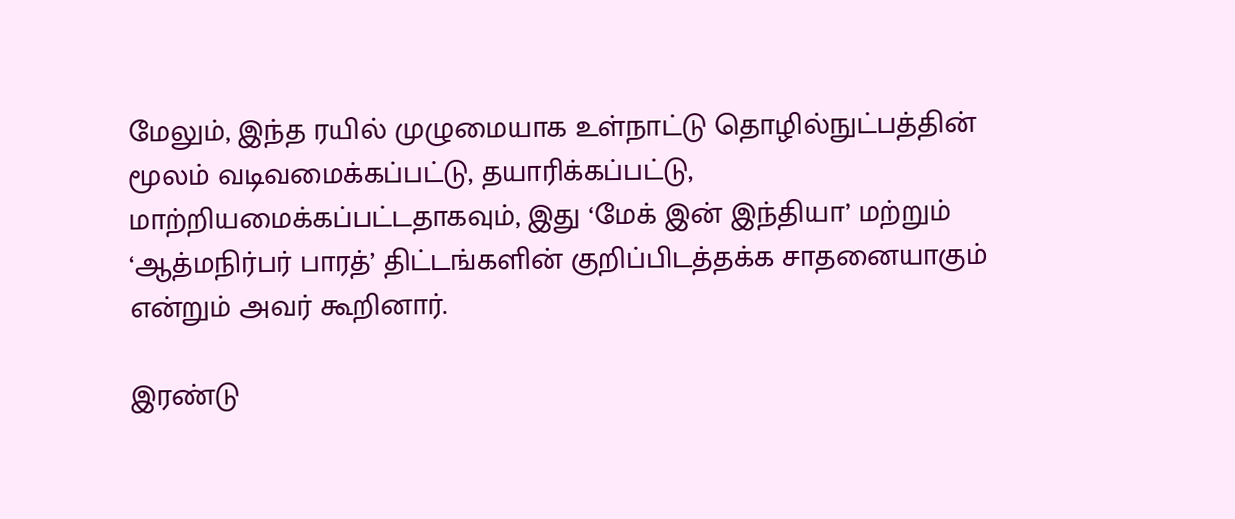மேலும், இந்த ரயில் முழுமையாக உள்நாட்டு தொழில்நுட்பத்தின் மூலம் வடிவமைக்கப்பட்டு, தயாரிக்கப்பட்டு, மாற்றியமைக்கப்பட்டதாகவும், இது ‘மேக் இன் இந்தியா’ மற்றும் ‘ஆத்மநிர்பர் பாரத்’ திட்டங்களின் குறிப்பிடத்தக்க சாதனையாகும் என்றும் அவர் கூறினார்.

இரண்டு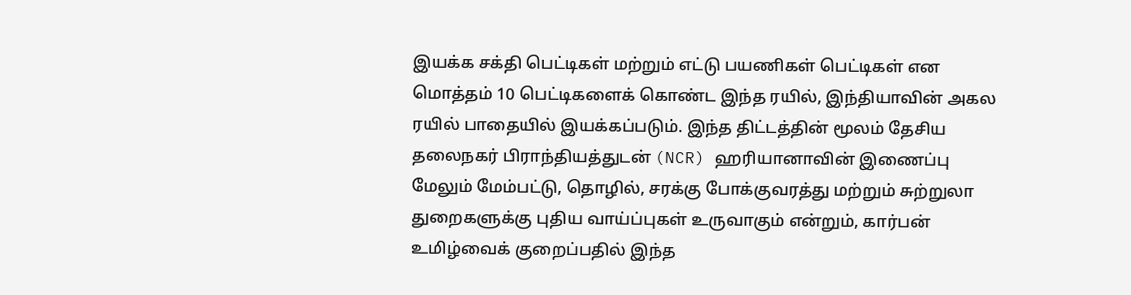இயக்க சக்தி பெட்டிகள் மற்றும் எட்டு பயணிகள் பெட்டிகள் என மொத்தம் 10 பெட்டிகளைக் கொண்ட இந்த ரயில், இந்தியாவின் அகல ரயில் பாதையில் இயக்கப்படும். இந்த திட்டத்தின் மூலம் தேசிய தலைநகர் பிராந்தியத்துடன் (NCR) ஹரியானாவின் இணைப்பு மேலும் மேம்பட்டு, தொழில், சரக்கு போக்குவரத்து மற்றும் சுற்றுலா துறைகளுக்கு புதிய வாய்ப்புகள் உருவாகும் என்றும், கார்பன் உமிழ்வைக் குறைப்பதில் இந்த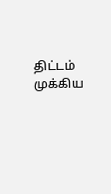திட்டம் முக்கிய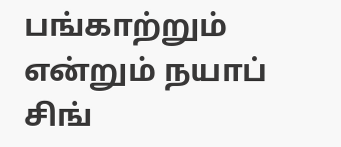பங்காற்றும் என்றும் நயாப் சிங்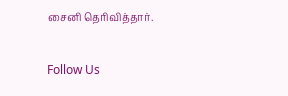சைனி தெரிவித்தார்.

Follow Us